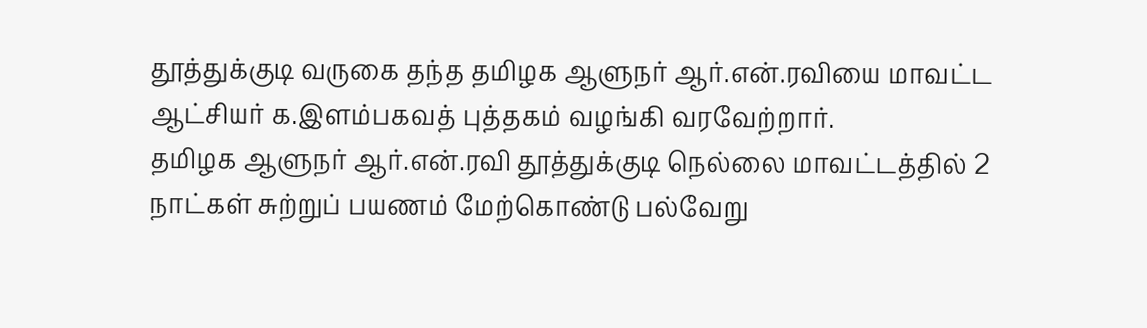தூத்துக்குடி வருகை தந்த தமிழக ஆளுநர் ஆர்.என்.ரவியை மாவட்ட ஆட்சியர் க.இளம்பகவத் புத்தகம் வழங்கி வரவேற்றார்.
தமிழக ஆளுநர் ஆர்.என்.ரவி தூத்துக்குடி நெல்லை மாவட்டத்தில் 2 நாட்கள் சுற்றுப் பயணம் மேற்கொண்டு பல்வேறு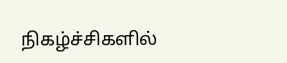நிகழ்ச்சிகளில்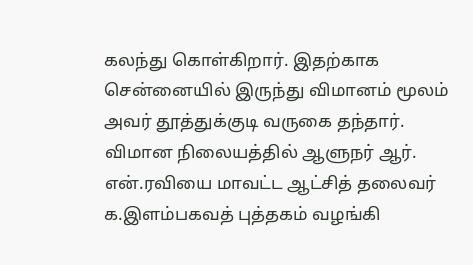கலந்து கொள்கிறார். இதற்காக சென்னையில் இருந்து விமானம் மூலம் அவர் தூத்துக்குடி வருகை தந்தார். விமான நிலையத்தில் ஆளுநர் ஆர். என்.ரவியை மாவட்ட ஆட்சித் தலைவர் க.இளம்பகவத் புத்தகம் வழங்கி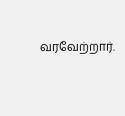வரவேற்றார்.